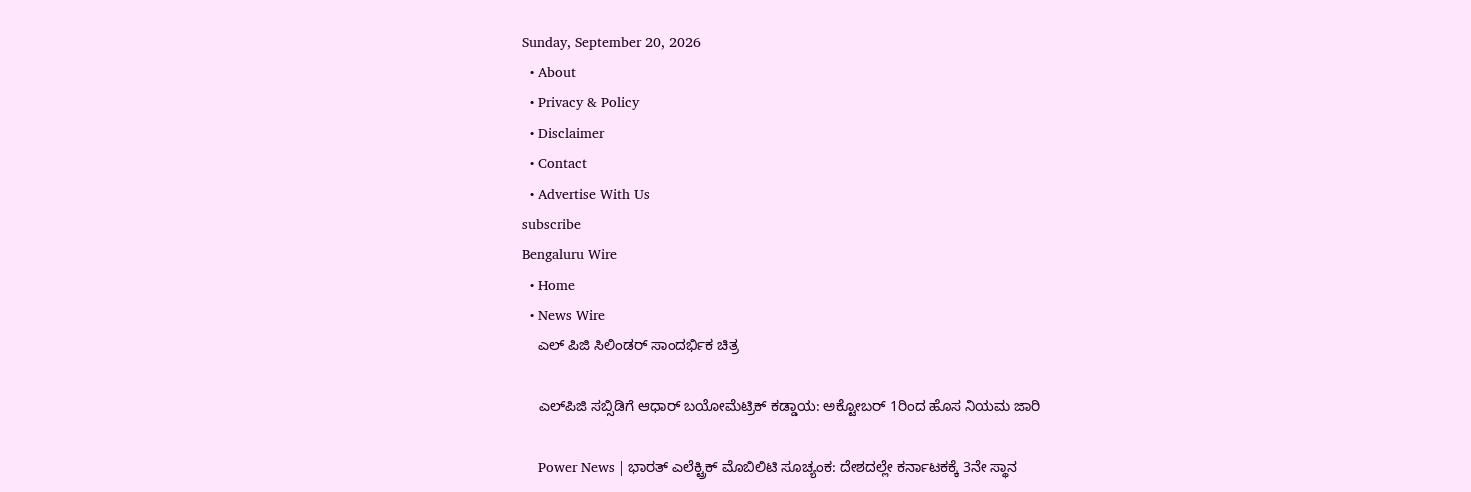Sunday, September 20, 2026
  • About
  • Privacy & Policy
  • Disclaimer
  • Contact
  • Advertise With Us
subscribe
Bengaluru Wire
  • Home
  • News Wire
    ಎಲ್ ಪಿಜಿ ಸಿಲಿಂಡರ್ ಸಾಂದರ್ಭಿಕ ಚಿತ್ರ

    ಎಲ್‌ಪಿಜಿ ಸಬ್ಸಿಡಿಗೆ ಆಧಾರ್ ಬಯೋಮೆಟ್ರಿಕ್ ಕಡ್ಡಾಯ: ಅಕ್ಟೋಬರ್ 1ರಿಂದ ಹೊಸ ನಿಯಮ ಜಾರಿ

    Power News | ಭಾರತ್ ಎಲೆಕ್ಟ್ರಿಕ್ ಮೊಬಿಲಿಟಿ ಸೂಚ್ಯಂಕ: ದೇಶದಲ್ಲೇ ಕರ್ನಾಟಕಕ್ಕೆ 3ನೇ ಸ್ಥಾನ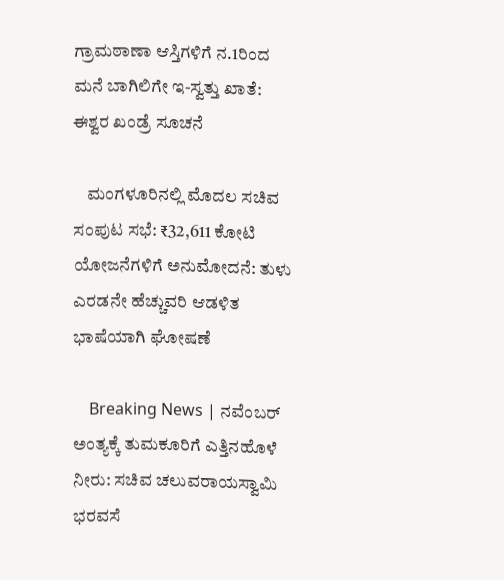ಗ್ರಾಮಠಾಣಾ ಆಸ್ತಿಗಳಿಗೆ ನ.1ರಿಂದ ಮನೆ ಬಾಗಿಲಿಗೇ ಇ-ಸ್ವತ್ತು ಖಾತೆ: ಈಶ್ವರ ಖಂಡ್ರೆ ಸೂಚನೆ

    ಮಂಗಳೂರಿನಲ್ಲಿ ಮೊದಲ ಸಚಿವ ಸಂಪುಟ ಸಭೆ: ₹32,611 ಕೋಟಿ ಯೋಜನೆಗಳಿಗೆ ಅನುಮೋದನೆ: ತುಳು ಎರಡನೇ ಹೆಚ್ಚುವರಿ ಆಡಳಿತ ಭಾಷೆಯಾಗಿ ಘೋಷಣೆ

    Breaking News | ನವೆಂಬರ್ ಅಂತ್ಯಕ್ಕೆ ತುಮಕೂರಿಗೆ ಎತ್ತಿನಹೊಳೆ ನೀರು: ಸಚಿವ ಚಲುವರಾಯಸ್ವಾಮಿ ಭರವಸೆ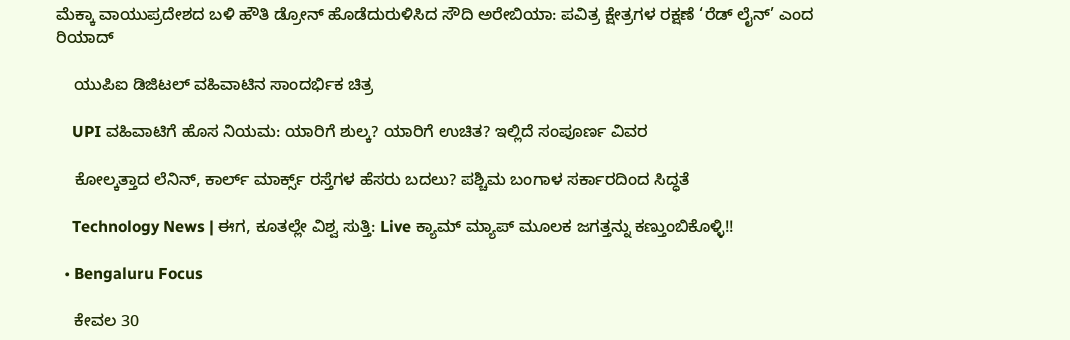ಮೆಕ್ಕಾ ವಾಯುಪ್ರದೇಶದ ಬಳಿ ಹೌತಿ ಡ್ರೋನ್ ಹೊಡೆದುರುಳಿಸಿದ ಸೌದಿ ಅರೇಬಿಯಾ: ಪವಿತ್ರ ಕ್ಷೇತ್ರಗಳ ರಕ್ಷಣೆ ‘ರೆಡ್ ಲೈನ್’ ಎಂದ ರಿಯಾದ್

    ಯುಪಿಐ ಡಿಜಿಟಲ್ ವಹಿವಾಟಿನ ಸಾಂದರ್ಭಿಕ ಚಿತ್ರ

    UPI ವಹಿವಾಟಿಗೆ ಹೊಸ ನಿಯಮ: ಯಾರಿಗೆ ಶುಲ್ಕ? ಯಾರಿಗೆ ಉಚಿತ? ಇಲ್ಲಿದೆ ಸಂಪೂರ್ಣ ವಿವರ

    ಕೋಲ್ಕತ್ತಾದ ಲೆನಿನ್, ಕಾರ್ಲ್ ಮಾರ್ಕ್ಸ್ ರಸ್ತೆಗಳ ಹೆಸರು ಬದಲು? ಪಶ್ಚಿಮ ಬಂಗಾಳ ಸರ್ಕಾರದಿಂದ ಸಿದ್ಧತೆ

    Technology News | ಈಗ, ಕೂತಲ್ಲೇ ವಿಶ್ವ ಸುತ್ತಿ: Live ಕ್ಯಾಮ್ ಮ್ಯಾಪ್ ಮೂಲಕ ಜಗತ್ತನ್ನು ಕಣ್ತುಂಬಿಕೊಳ್ಳಿ!!

  • Bengaluru Focus

    ಕೇವಲ 30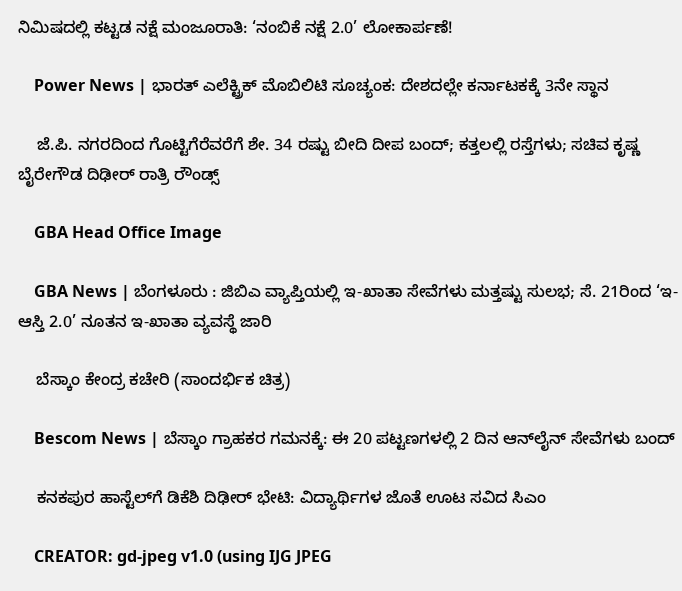ನಿಮಿಷದಲ್ಲಿ ಕಟ್ಟಡ ನಕ್ಷೆ ಮಂಜೂರಾತಿ: ‘ನಂಬಿಕೆ ನಕ್ಷೆ 2.0’ ಲೋಕಾರ್ಪಣೆ!

    Power News | ಭಾರತ್ ಎಲೆಕ್ಟ್ರಿಕ್ ಮೊಬಿಲಿಟಿ ಸೂಚ್ಯಂಕ: ದೇಶದಲ್ಲೇ ಕರ್ನಾಟಕಕ್ಕೆ 3ನೇ ಸ್ಥಾನ

    ಜೆ.ಪಿ. ನಗರದಿಂದ ಗೊಟ್ಟಿಗೆರೆವರೆಗೆ ಶೇ. 34 ರಷ್ಟು ಬೀದಿ ದೀಪ ಬಂದ್; ಕತ್ತಲಲ್ಲಿ ರಸ್ತೆಗಳು; ಸಚಿವ ಕೃಷ್ಣ ಬೈರೇಗೌಡ ದಿಢೀರ್ ರಾತ್ರಿ ರೌಂಡ್ಸ್

    GBA Head Office Image

    GBA News | ಬೆಂಗಳೂರು : ಜಿಬಿಎ ವ್ಯಾಪ್ತಿಯಲ್ಲಿ ಇ-ಖಾತಾ ಸೇವೆಗಳು ಮತ್ತಷ್ಟು ಸುಲಭ; ಸೆ. 21ರಿಂದ ‘ಇ-ಆಸ್ತಿ 2.0’ ನೂತನ ಇ-ಖಾತಾ ವ್ಯವಸ್ಥೆ ಜಾರಿ

    ಬೆಸ್ಕಾಂ ಕೇಂದ್ರ ಕಚೇರಿ (ಸಾಂದರ್ಭಿಕ ಚಿತ್ರ)

    Bescom News | ಬೆಸ್ಕಾಂ ಗ್ರಾಹಕರ ಗಮನಕ್ಕೆ: ಈ 20 ಪಟ್ಟಣಗಳಲ್ಲಿ 2 ದಿನ ಆನ್‌ಲೈನ್‌ ಸೇವೆಗಳು ಬಂದ್

    ಕನಕಪುರ ಹಾಸ್ಟೆಲ್‌ಗೆ ಡಿಕೆಶಿ ದಿಢೀರ್ ಭೇಟಿ: ವಿದ್ಯಾರ್ಥಿಗಳ ಜೊತೆ ಊಟ ಸವಿದ ಸಿಎಂ

    CREATOR: gd-jpeg v1.0 (using IJG JPEG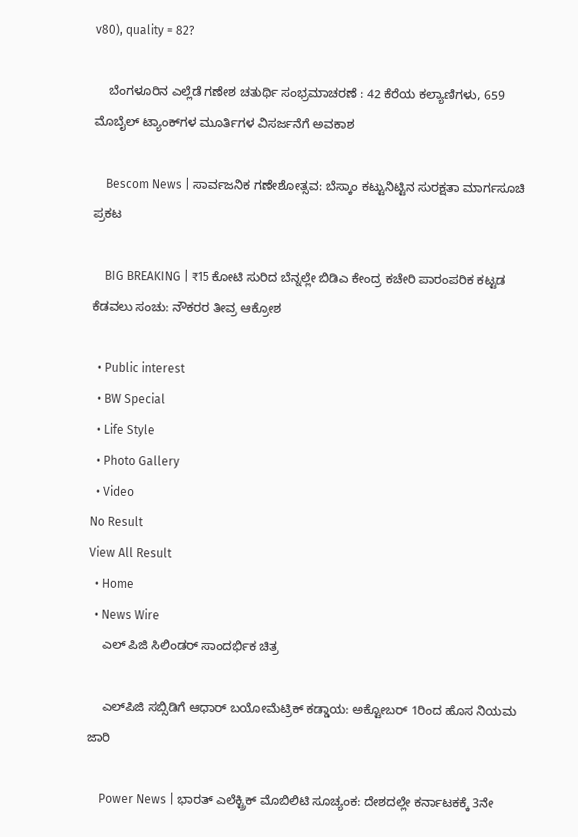v80), quality = 82?

    ಬೆಂಗಳೂರಿನ ಎಲ್ಲೆಡೆ ಗಣೇಶ ಚತುರ್ಥಿ ಸಂಭ್ರಮಾಚರಣೆ : 42 ಕೆರೆಯ ಕಲ್ಯಾಣಿಗಳು, 659 ಮೊಬೈಲ್ ಟ್ಯಾಂಕ್‌ಗಳ ಮೂರ್ತಿಗಳ ವಿಸರ್ಜನೆಗೆ ಅವಕಾಶ

    Bescom News | ಸಾರ್ವಜನಿಕ ಗಣೇಶೋತ್ಸವ: ಬೆಸ್ಕಾಂ ಕಟ್ಟುನಿಟ್ಟಿನ ಸುರಕ್ಷತಾ ಮಾರ್ಗಸೂಚಿ ಪ್ರಕಟ

    BIG BREAKING | ₹15 ಕೋಟಿ ಸುರಿದ ಬೆನ್ನಲ್ಲೇ ಬಿಡಿಎ ಕೇಂದ್ರ ಕಚೇರಿ ಪಾರಂಪರಿಕ ಕಟ್ಟಡ ಕೆಡವಲು ಸಂಚು: ನೌಕರರ ತೀವ್ರ ಆಕ್ರೋಶ

  • Public interest
  • BW Special
  • Life Style
  • Photo Gallery
  • Video
No Result
View All Result
  • Home
  • News Wire
    ಎಲ್ ಪಿಜಿ ಸಿಲಿಂಡರ್ ಸಾಂದರ್ಭಿಕ ಚಿತ್ರ

    ಎಲ್‌ಪಿಜಿ ಸಬ್ಸಿಡಿಗೆ ಆಧಾರ್ ಬಯೋಮೆಟ್ರಿಕ್ ಕಡ್ಡಾಯ: ಅಕ್ಟೋಬರ್ 1ರಿಂದ ಹೊಸ ನಿಯಮ ಜಾರಿ

    Power News | ಭಾರತ್ ಎಲೆಕ್ಟ್ರಿಕ್ ಮೊಬಿಲಿಟಿ ಸೂಚ್ಯಂಕ: ದೇಶದಲ್ಲೇ ಕರ್ನಾಟಕಕ್ಕೆ 3ನೇ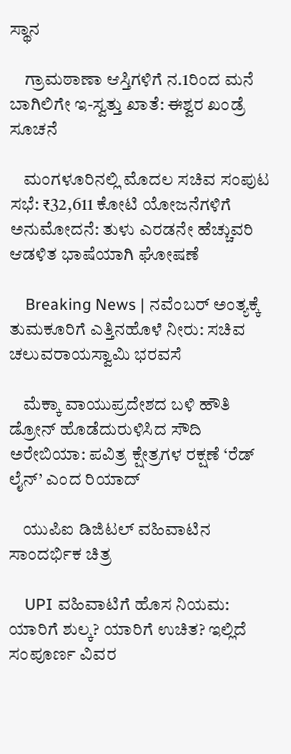ಸ್ಥಾನ

    ಗ್ರಾಮಠಾಣಾ ಆಸ್ತಿಗಳಿಗೆ ನ.1ರಿಂದ ಮನೆ ಬಾಗಿಲಿಗೇ ಇ-ಸ್ವತ್ತು ಖಾತೆ: ಈಶ್ವರ ಖಂಡ್ರೆ ಸೂಚನೆ

    ಮಂಗಳೂರಿನಲ್ಲಿ ಮೊದಲ ಸಚಿವ ಸಂಪುಟ ಸಭೆ: ₹32,611 ಕೋಟಿ ಯೋಜನೆಗಳಿಗೆ ಅನುಮೋದನೆ: ತುಳು ಎರಡನೇ ಹೆಚ್ಚುವರಿ ಆಡಳಿತ ಭಾಷೆಯಾಗಿ ಘೋಷಣೆ

    Breaking News | ನವೆಂಬರ್ ಅಂತ್ಯಕ್ಕೆ ತುಮಕೂರಿಗೆ ಎತ್ತಿನಹೊಳೆ ನೀರು: ಸಚಿವ ಚಲುವರಾಯಸ್ವಾಮಿ ಭರವಸೆ

    ಮೆಕ್ಕಾ ವಾಯುಪ್ರದೇಶದ ಬಳಿ ಹೌತಿ ಡ್ರೋನ್ ಹೊಡೆದುರುಳಿಸಿದ ಸೌದಿ ಅರೇಬಿಯಾ: ಪವಿತ್ರ ಕ್ಷೇತ್ರಗಳ ರಕ್ಷಣೆ ‘ರೆಡ್ ಲೈನ್’ ಎಂದ ರಿಯಾದ್

    ಯುಪಿಐ ಡಿಜಿಟಲ್ ವಹಿವಾಟಿನ ಸಾಂದರ್ಭಿಕ ಚಿತ್ರ

    UPI ವಹಿವಾಟಿಗೆ ಹೊಸ ನಿಯಮ: ಯಾರಿಗೆ ಶುಲ್ಕ? ಯಾರಿಗೆ ಉಚಿತ? ಇಲ್ಲಿದೆ ಸಂಪೂರ್ಣ ವಿವರ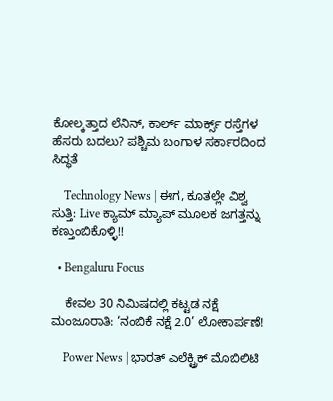ಕೋಲ್ಕತ್ತಾದ ಲೆನಿನ್, ಕಾರ್ಲ್ ಮಾರ್ಕ್ಸ್ ರಸ್ತೆಗಳ ಹೆಸರು ಬದಲು? ಪಶ್ಚಿಮ ಬಂಗಾಳ ಸರ್ಕಾರದಿಂದ ಸಿದ್ಧತೆ

    Technology News | ಈಗ, ಕೂತಲ್ಲೇ ವಿಶ್ವ ಸುತ್ತಿ: Live ಕ್ಯಾಮ್ ಮ್ಯಾಪ್ ಮೂಲಕ ಜಗತ್ತನ್ನು ಕಣ್ತುಂಬಿಕೊಳ್ಳಿ!!

  • Bengaluru Focus

    ಕೇವಲ 30 ನಿಮಿಷದಲ್ಲಿ ಕಟ್ಟಡ ನಕ್ಷೆ ಮಂಜೂರಾತಿ: ‘ನಂಬಿಕೆ ನಕ್ಷೆ 2.0’ ಲೋಕಾರ್ಪಣೆ!

    Power News | ಭಾರತ್ ಎಲೆಕ್ಟ್ರಿಕ್ ಮೊಬಿಲಿಟಿ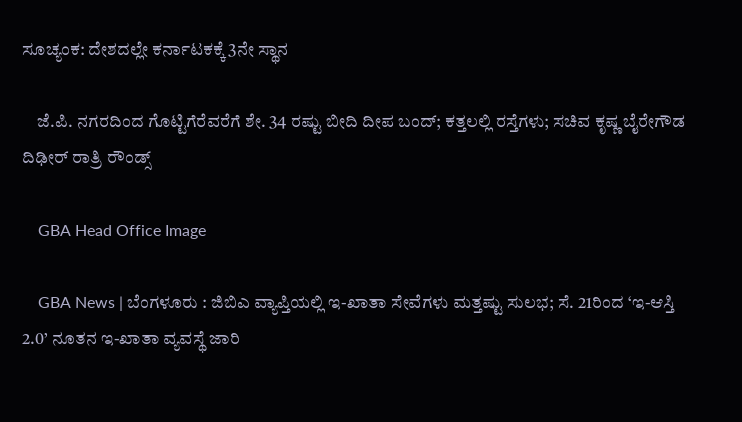ಸೂಚ್ಯಂಕ: ದೇಶದಲ್ಲೇ ಕರ್ನಾಟಕಕ್ಕೆ 3ನೇ ಸ್ಥಾನ

    ಜೆ.ಪಿ. ನಗರದಿಂದ ಗೊಟ್ಟಿಗೆರೆವರೆಗೆ ಶೇ. 34 ರಷ್ಟು ಬೀದಿ ದೀಪ ಬಂದ್; ಕತ್ತಲಲ್ಲಿ ರಸ್ತೆಗಳು; ಸಚಿವ ಕೃಷ್ಣ ಬೈರೇಗೌಡ ದಿಢೀರ್ ರಾತ್ರಿ ರೌಂಡ್ಸ್

    GBA Head Office Image

    GBA News | ಬೆಂಗಳೂರು : ಜಿಬಿಎ ವ್ಯಾಪ್ತಿಯಲ್ಲಿ ಇ-ಖಾತಾ ಸೇವೆಗಳು ಮತ್ತಷ್ಟು ಸುಲಭ; ಸೆ. 21ರಿಂದ ‘ಇ-ಆಸ್ತಿ 2.0’ ನೂತನ ಇ-ಖಾತಾ ವ್ಯವಸ್ಥೆ ಜಾರಿ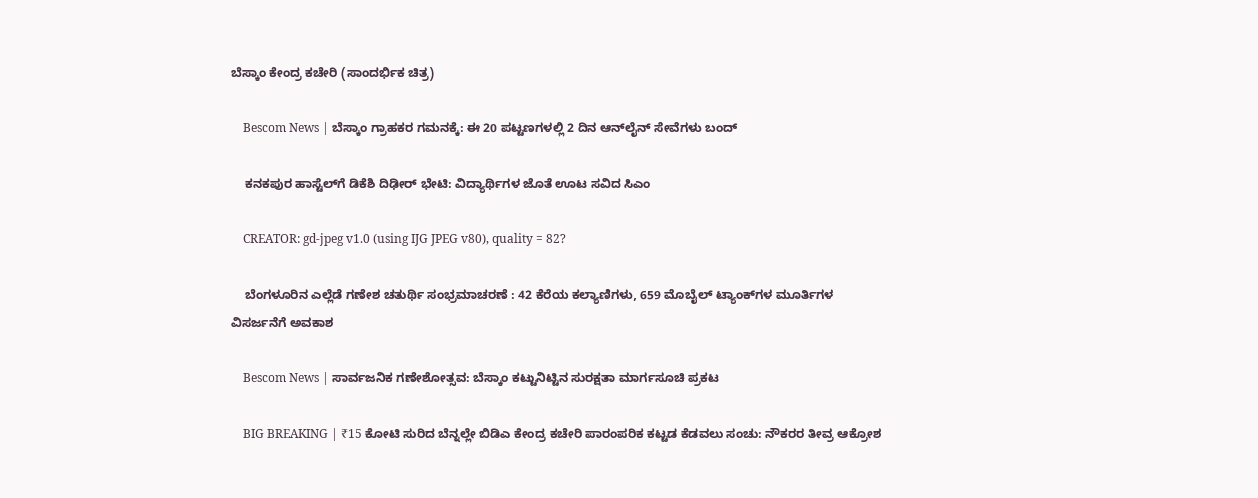ಬೆಸ್ಕಾಂ ಕೇಂದ್ರ ಕಚೇರಿ (ಸಾಂದರ್ಭಿಕ ಚಿತ್ರ)

    Bescom News | ಬೆಸ್ಕಾಂ ಗ್ರಾಹಕರ ಗಮನಕ್ಕೆ: ಈ 20 ಪಟ್ಟಣಗಳಲ್ಲಿ 2 ದಿನ ಆನ್‌ಲೈನ್‌ ಸೇವೆಗಳು ಬಂದ್

    ಕನಕಪುರ ಹಾಸ್ಟೆಲ್‌ಗೆ ಡಿಕೆಶಿ ದಿಢೀರ್ ಭೇಟಿ: ವಿದ್ಯಾರ್ಥಿಗಳ ಜೊತೆ ಊಟ ಸವಿದ ಸಿಎಂ

    CREATOR: gd-jpeg v1.0 (using IJG JPEG v80), quality = 82?

    ಬೆಂಗಳೂರಿನ ಎಲ್ಲೆಡೆ ಗಣೇಶ ಚತುರ್ಥಿ ಸಂಭ್ರಮಾಚರಣೆ : 42 ಕೆರೆಯ ಕಲ್ಯಾಣಿಗಳು, 659 ಮೊಬೈಲ್ ಟ್ಯಾಂಕ್‌ಗಳ ಮೂರ್ತಿಗಳ ವಿಸರ್ಜನೆಗೆ ಅವಕಾಶ

    Bescom News | ಸಾರ್ವಜನಿಕ ಗಣೇಶೋತ್ಸವ: ಬೆಸ್ಕಾಂ ಕಟ್ಟುನಿಟ್ಟಿನ ಸುರಕ್ಷತಾ ಮಾರ್ಗಸೂಚಿ ಪ್ರಕಟ

    BIG BREAKING | ₹15 ಕೋಟಿ ಸುರಿದ ಬೆನ್ನಲ್ಲೇ ಬಿಡಿಎ ಕೇಂದ್ರ ಕಚೇರಿ ಪಾರಂಪರಿಕ ಕಟ್ಟಡ ಕೆಡವಲು ಸಂಚು: ನೌಕರರ ತೀವ್ರ ಆಕ್ರೋಶ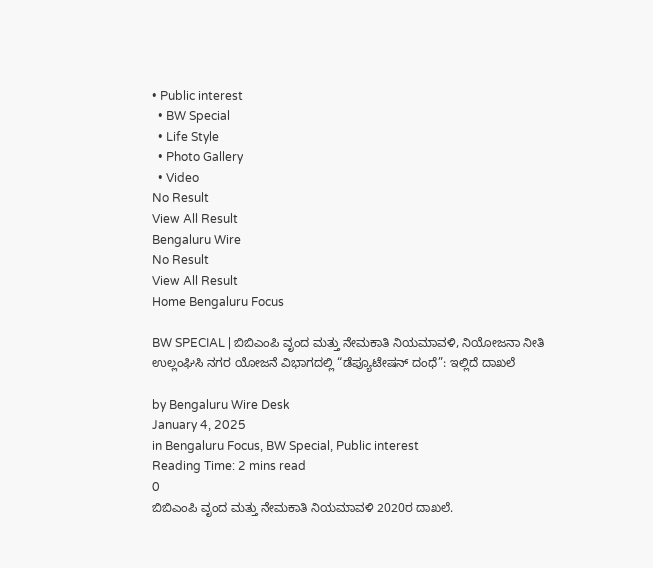• Public interest
  • BW Special
  • Life Style
  • Photo Gallery
  • Video
No Result
View All Result
Bengaluru Wire
No Result
View All Result
Home Bengaluru Focus

BW SPECIAL | ಬಿಬಿಎಂಪಿ ವೃಂದ ಮತ್ತು ನೇಮಕಾತಿ ನಿಯಮಾವಳಿ, ನಿಯೋಜನಾ ನೀತಿ ಉಲ್ಲಂಘಿಸಿ ನಗರ ಯೋಜನೆ ವಿಭಾಗದಲ್ಲಿ “ಡೆಪ್ಯೂಟೇಷನ್ ದಂಧೆ”: ಇಲ್ಲಿದೆ ದಾಖಲೆ

by Bengaluru Wire Desk
January 4, 2025
in Bengaluru Focus, BW Special, Public interest
Reading Time: 2 mins read
0
ಬಿಬಿಎಂಪಿ ವೃಂದ ಮತ್ತು ನೇಮಕಾತಿ ನಿಯಮಾವಳಿ 2020ರ ದಾಖಲೆ.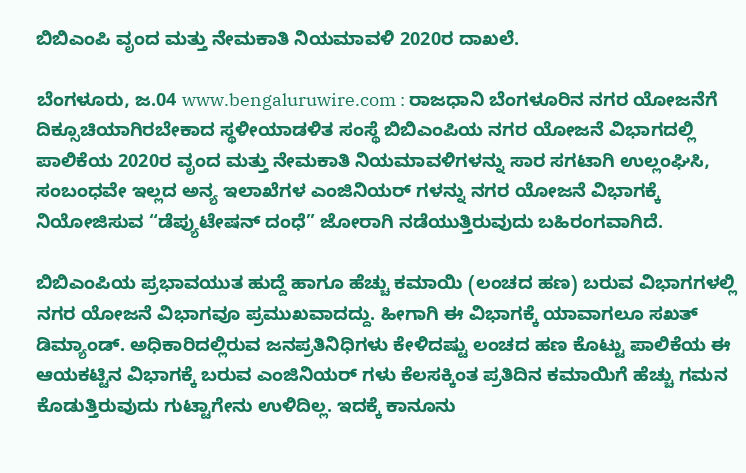ಬಿಬಿಎಂಪಿ ವೃಂದ ಮತ್ತು ನೇಮಕಾತಿ ನಿಯಮಾವಳಿ 2020ರ ದಾಖಲೆ.

ಬೆಂಗಳೂರು, ಜ.04 www.bengaluruwire.com : ರಾಜಧಾನಿ ಬೆಂಗಳೂರಿನ ನಗರ ಯೋಜನೆಗೆ ದಿಕ್ಸೂಚಿಯಾಗಿರಬೇಕಾದ ಸ್ಥಳೀಯಾಡಳಿತ ಸಂಸ್ಥೆ ಬಿಬಿಎಂಪಿಯ ನಗರ ಯೋಜನೆ ವಿಭಾಗದಲ್ಲಿ ಪಾಲಿಕೆಯ 2020ರ ವೃಂದ ಮತ್ತು ನೇಮಕಾತಿ ನಿಯಮಾವಳಿಗಳನ್ನು ಸಾರ ಸಗಟಾಗಿ ಉಲ್ಲಂಘಿಸಿ, ಸಂಬಂಧವೇ ಇಲ್ಲದ ಅನ್ಯ ಇಲಾಖೆಗಳ ಎಂಜಿನಿಯರ್ ಗಳನ್ನು ನಗರ ಯೋಜನೆ ವಿಭಾಗಕ್ಕೆ ನಿಯೋಜಿಸುವ “ಡೆಪ್ಯುಟೇಷನ್ ದಂಧೆ” ಜೋರಾಗಿ ನಡೆಯುತ್ತಿರುವುದು ಬಹಿರಂಗವಾಗಿದೆ.

ಬಿಬಿಎಂಪಿಯ ಪ್ರಭಾವಯುತ ಹುದ್ದೆ ಹಾಗೂ ಹೆಚ್ಚು ಕಮಾಯಿ (ಲಂಚದ ಹಣ) ಬರುವ ವಿಭಾಗಗಳಲ್ಲಿ ನಗರ ಯೋಜನೆ ವಿಭಾಗವೂ ಪ್ರಮುಖವಾದದ್ದು. ಹೀಗಾಗಿ ಈ ವಿಭಾಗಕ್ಕೆ ಯಾವಾಗಲೂ ಸಖತ್ ಡಿಮ್ಯಾಂಡ್. ಅಧಿಕಾರಿದಲ್ಲಿರುವ ಜನಪ್ರತಿನಿಧಿಗಳು ಕೇಳಿದಷ್ಟು ಲಂಚದ ಹಣ ಕೊಟ್ಟು ಪಾಲಿಕೆಯ ಈ ಆಯಕಟ್ಟಿನ ವಿಭಾಗಕ್ಕೆ ಬರುವ ಎಂಜಿನಿಯರ್ ಗಳು ಕೆಲಸಕ್ಕಿಂತ ಪ್ರತಿದಿನ ಕಮಾಯಿಗೆ ಹೆಚ್ಚು ಗಮನ ಕೊಡುತ್ತಿರುವುದು ಗುಟ್ಟಾಗೇನು ಉಳಿದಿಲ್ಲ. ಇದಕ್ಕೆ ಕಾನೂನು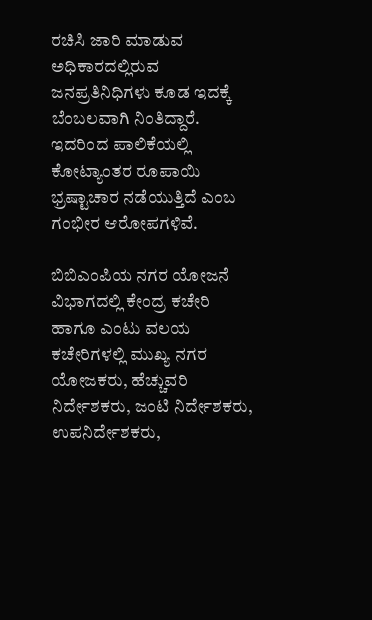ರಚಿಸಿ ಜಾರಿ ಮಾಡುವ ಅಧಿಕಾರದಲ್ಲಿರುವ ಜನಪ್ರತಿನಿಧಿಗಳು ಕೂಡ ಇದಕ್ಕೆ ಬೆಂಬಲವಾಗಿ ನಿಂತಿದ್ದಾರೆ. ಇದರಿಂದ ಪಾಲಿಕೆಯಲ್ಲಿ ಕೋಟ್ಯಾಂತರ ರೂಪಾಯಿ ಭ್ರಷ್ಟಾಚಾರ ನಡೆಯುತ್ತಿದೆ ಎಂಬ ಗಂಭೀರ ಆರೋಪಗಳಿವೆ.

ಬಿಬಿಎಂಪಿಯ ನಗರ ಯೋಜನೆ ವಿಭಾಗದಲ್ಲಿ ಕೇಂದ್ರ ಕಚೇರಿ ಹಾಗೂ ಎಂಟು ವಲಯ ಕಚೇರಿಗಳಲ್ಲಿ ಮುಖ್ಯ ನಗರ ಯೋಜಕರು, ಹೆಚ್ಚುವರಿ ನಿರ್ದೇಶಕರು, ಜಂಟಿ ನಿರ್ದೇಶಕರು, ಉಪನಿರ್ದೇಶಕರು,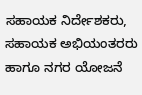ಸಹಾಯಕ ನಿರ್ದೇಶಕರು, ಸಹಾಯಕ ಅಭಿಯಂತರರು ಹಾಗೂ ನಗರ ಯೋಜನೆ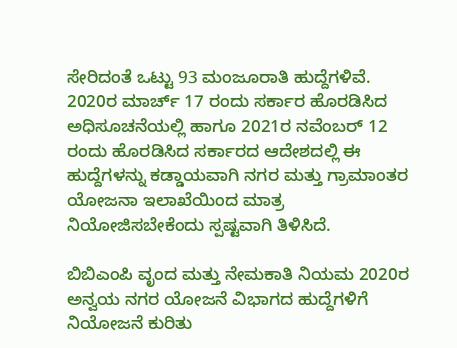ಸೇರಿದಂತೆ ಒಟ್ಟು 93 ಮಂಜೂರಾತಿ ಹುದ್ದೆಗಳಿವೆ. 2020ರ ಮಾರ್ಚ್ 17 ರಂದು ಸರ್ಕಾರ ಹೊರಡಿಸಿದ ಅಧಿಸೂಚನೆಯಲ್ಲಿ ಹಾಗೂ 2021ರ ನವೆಂಬರ್ 12 ರಂದು ಹೊರಡಿಸಿದ ಸರ್ಕಾರದ ಆದೇಶದಲ್ಲಿ ಈ ಹುದ್ದೆಗಳನ್ನು ಕಡ್ಡಾಯವಾಗಿ ನಗರ ಮತ್ತು ಗ್ರಾಮಾಂತರ ಯೋಜನಾ ಇಲಾಖೆಯಿಂದ ಮಾತ್ರ ನಿಯೋಜಿಸಬೇಕೆಂದು ಸ್ಪಷ್ಟವಾಗಿ ತಿಳಿಸಿದೆ.

ಬಿಬಿಎಂಪಿ ವೃಂದ ಮತ್ತು ನೇಮಕಾತಿ ನಿಯಮ 2020ರ ಅನ್ವಯ ನಗರ ಯೋಜನೆ ವಿಭಾಗದ ಹುದ್ದೆಗಳಿಗೆ ನಿಯೋಜನೆ ಕುರಿತು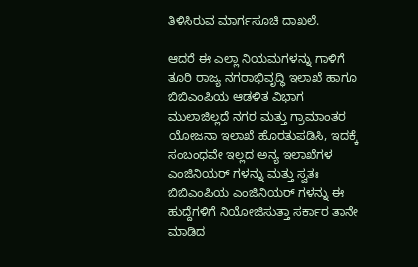ತಿಳಿಸಿರುವ ಮಾರ್ಗಸೂಚಿ ದಾಖಲೆ.

ಆದರೆ ಈ ಎಲ್ಲಾ ನಿಯಮಗಳನ್ನು ಗಾಳಿಗೆ ತೂರಿ ರಾಜ್ಯ ನಗರಾಭಿವೃದ್ಧಿ ಇಲಾಖೆ ಹಾಗೂ ಬಿಬಿಎಂಪಿಯ ಆಡಳಿತ ವಿಭಾಗ ಮುಲಾಜಿಲ್ಲದೆ ನಗರ ಮತ್ತು ಗ್ರಾಮಾಂತರ ಯೋಜನಾ ಇಲಾಖೆ ಹೊರತುಪಡಿಸಿ, ಇದಕ್ಕೆ ಸಂಬಂಧವೇ ಇಲ್ಲದ ಅನ್ಯ ಇಲಾಖೆಗಳ ಎಂಜಿನಿಯರ್ ಗಳನ್ನು ಮತ್ತು ಸ್ವತಃ ಬಿಬಿಎಂಪಿಯ ಎಂಜಿನಿಯರ್ ಗಳನ್ನು ಈ ಹುದ್ದೆಗಳಿಗೆ ನಿಯೋಜಿಸುತ್ತಾ ಸರ್ಕಾರ ತಾನೇ ಮಾಡಿದ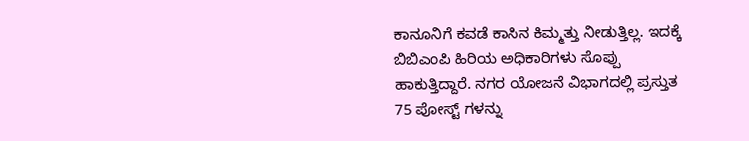ಕಾನೂನಿಗೆ ಕವಡೆ ಕಾಸಿನ ಕಿಮ್ಮತ್ತು ನೀಡುತ್ತಿಲ್ಲ. ಇದಕ್ಕೆ ಬಿಬಿಎಂಪಿ ಹಿರಿಯ ಅಧಿಕಾರಿಗಳು ಸೊಪ್ಪು ಹಾಕುತ್ತಿದ್ದಾರೆ. ನಗರ ಯೋಜನೆ ವಿಭಾಗದಲ್ಲಿ ಪ್ರಸ್ತುತ 75 ಪೋಸ್ಟ್ ಗಳನ್ನು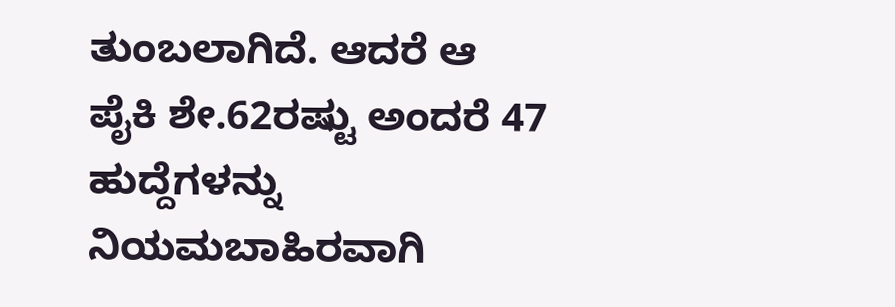ತುಂಬಲಾಗಿದೆ. ಆದರೆ ಆ ಪೈಕಿ ಶೇ.62ರಷ್ಟು ಅಂದರೆ 47 ಹುದ್ದೆಗಳನ್ನು ನಿಯಮಬಾಹಿರವಾಗಿ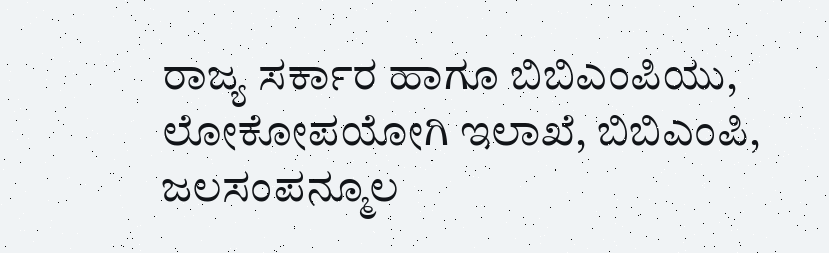ರಾಜ್ಯ ಸರ್ಕಾರ ಹಾಗೂ ಬಿಬಿಎಂಪಿಯು, ಲೋಕೋಪಯೋಗಿ ಇಲಾಖೆ, ಬಿಬಿಎಂಪಿ, ಜಲಸಂಪನ್ಮೂಲ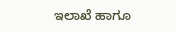ಇಲಾಖೆ ಹಾಗೂ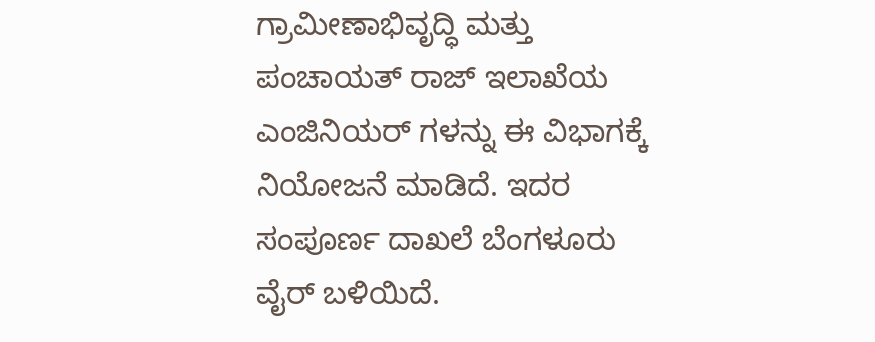ಗ್ರಾಮೀಣಾಭಿವೃದ್ಧಿ ಮತ್ತು ಪಂಚಾಯತ್ ರಾಜ್ ಇಲಾಖೆಯ ಎಂಜಿನಿಯರ್ ಗಳನ್ನು ಈ ವಿಭಾಗಕ್ಕೆ ನಿಯೋಜನೆ ಮಾಡಿದೆ. ಇದರ ಸಂಪೂರ್ಣ ದಾಖಲೆ ಬೆಂಗಳೂರು ವೈರ್ ಬಳಿಯಿದೆ.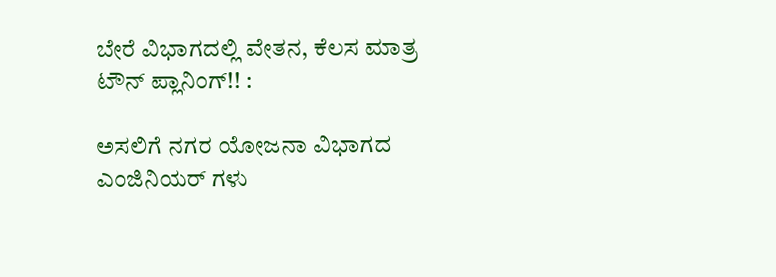ಬೇರೆ ವಿಭಾಗದಲ್ಲಿ ವೇತನ, ಕೆಲಸ ಮಾತ್ರ ಟೌನ್ ಪ್ಲಾನಿಂಗ್!! :

ಅಸಲಿಗೆ ನಗರ ಯೋಜನಾ ವಿಭಾಗದ ಎಂಜಿನಿಯರ್ ಗಳು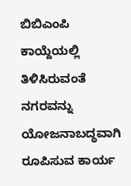ಬಿಬಿಎಂಪಿ ಕಾಯ್ದೆಯಲ್ಲಿ ತಿಳಿಸಿರುವಂತೆ ನಗರವನ್ನು ಯೋಜನಾಬದ್ಧವಾಗಿ ರೂಪಿಸುವ ಕಾರ್ಯ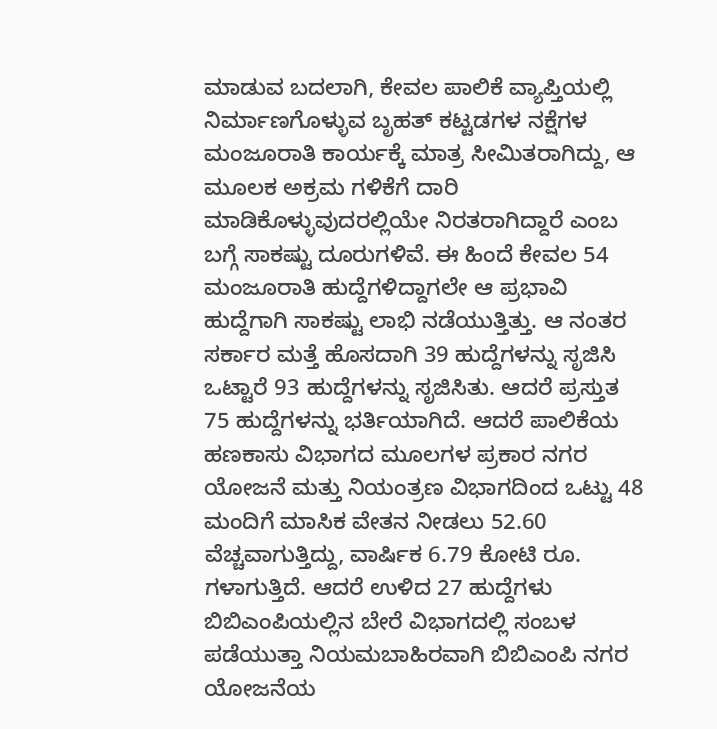ಮಾಡುವ ಬದಲಾಗಿ, ಕೇವಲ ಪಾಲಿಕೆ ವ್ಯಾಪ್ತಿಯಲ್ಲಿ ನಿರ್ಮಾಣಗೊಳ್ಳುವ ಬೃಹತ್ ಕಟ್ಟಡಗಳ ನಕ್ಷೆಗಳ ಮಂಜೂರಾತಿ ಕಾರ್ಯಕ್ಕೆ ಮಾತ್ರ ಸೀಮಿತರಾಗಿದ್ದು, ಆ ಮೂಲಕ ಅಕ್ರಮ ಗಳಿಕೆಗೆ ದಾರಿ ಮಾಡಿಕೊಳ್ಳುವುದರಲ್ಲಿಯೇ ನಿರತರಾಗಿದ್ದಾರೆ ಎಂಬ ಬಗ್ಗೆ ಸಾಕಷ್ಟು ದೂರುಗಳಿವೆ. ಈ ಹಿಂದೆ ಕೇವಲ 54 ಮಂಜೂರಾತಿ ಹುದ್ದೆಗಳಿದ್ದಾಗಲೇ ಆ ಪ್ರಭಾವಿ ಹುದ್ದೆಗಾಗಿ ಸಾಕಷ್ಟು ಲಾಭಿ ನಡೆಯುತ್ತಿತ್ತು. ಆ ನಂತರ ಸರ್ಕಾರ ಮತ್ತೆ ಹೊಸದಾಗಿ 39 ಹುದ್ದೆಗಳನ್ನು ಸೃಜಿಸಿ ಒಟ್ಟಾರೆ 93 ಹುದ್ದೆಗಳನ್ನು ಸೃಜಿಸಿತು. ಆದರೆ ಪ್ರಸ್ತುತ 75 ಹುದ್ದೆಗಳನ್ನು ಭರ್ತಿಯಾಗಿದೆ. ಆದರೆ ಪಾಲಿಕೆಯ ಹಣಕಾಸು ವಿಭಾಗದ ಮೂಲಗಳ ಪ್ರಕಾರ ನಗರ ಯೋಜನೆ ಮತ್ತು ನಿಯಂತ್ರಣ ವಿಭಾಗದಿಂದ ಒಟ್ಟು 48 ಮಂದಿಗೆ ಮಾಸಿಕ ವೇತನ ನೀಡಲು 52.60 ವೆಚ್ಚವಾಗುತ್ತಿದ್ದು, ವಾರ್ಷಿಕ 6.79 ಕೋಟಿ ರೂ. ಗಳಾಗುತ್ತಿದೆ. ಆದರೆ ಉಳಿದ 27 ಹುದ್ದೆಗಳು ಬಿಬಿಎಂಪಿಯಲ್ಲಿನ ಬೇರೆ ವಿಭಾಗದಲ್ಲಿ ಸಂಬಳ ಪಡೆಯುತ್ತಾ ನಿಯಮಬಾಹಿರವಾಗಿ ಬಿಬಿಎಂಪಿ ನಗರ ಯೋಜನೆಯ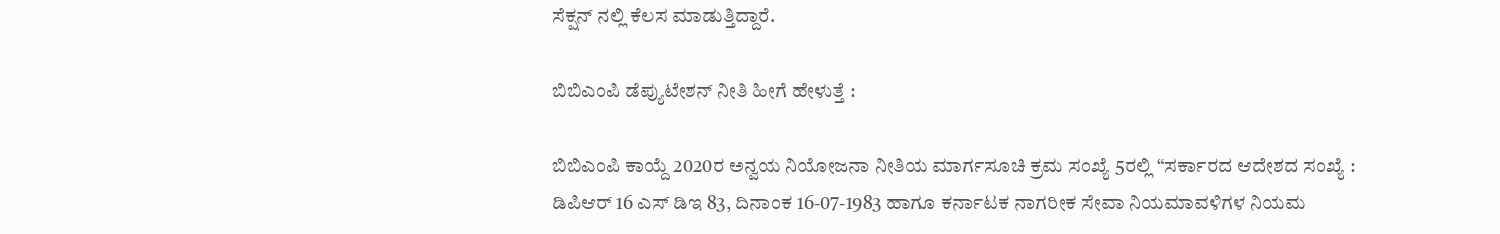ಸೆಕ್ಷನ್ ನಲ್ಲಿ ಕೆಲಸ ಮಾಡುತ್ತಿದ್ದಾರೆ.

ಬಿಬಿಎಂಪಿ ಡೆಪ್ಯುಟೇಶನ್ ನೀತಿ ಹೀಗೆ ಹೇಳುತ್ತೆ :

ಬಿಬಿಎಂಪಿ ಕಾಯ್ದೆ 2020ರ ಅನ್ವಯ ನಿಯೋಜನಾ ನೀತಿಯ ಮಾರ್ಗಸೂಚಿ ಕ್ರಮ ಸಂಖ್ಯೆ 5ರಲ್ಲಿ “ಸರ್ಕಾರದ ಆದೇಶದ ಸಂಖ್ಯೆ : ಡಿಪಿಆರ್ 16 ಎಸ್ ಡಿಇ 83, ದಿನಾಂಕ 16-07-1983 ಹಾಗೂ ಕರ್ನಾಟಕ ನಾಗರೀಕ ಸೇವಾ ನಿಯಮಾವಳಿಗಳ ನಿಯಮ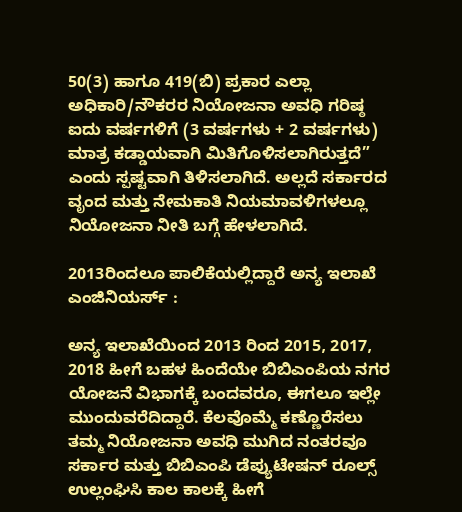50(3) ಹಾಗೂ 419(ಬಿ) ಪ್ರಕಾರ ಎಲ್ಲಾ ಅಧಿಕಾರಿ/ನೌಕರರ ನಿಯೋಜನಾ ಅವಧಿ ಗರಿಷ್ಠ ಐದು ವರ್ಷಗಳಿಗೆ (3 ವರ್ಷಗಳು + 2 ವರ್ಷಗಳು) ಮಾತ್ರ ಕಡ್ಡಾಯವಾಗಿ ಮಿತಿಗೊಳಿಸಲಾಗಿರುತ್ತದೆ” ಎಂದು ಸ್ಪಷ್ಟವಾಗಿ ತಿಳಿಸಲಾಗಿದೆ. ಅಲ್ಲದೆ ಸರ್ಕಾರದ ವೃಂದ ಮತ್ತು ನೇಮಕಾತಿ ನಿಯಮಾವಳಿಗಳಲ್ಲೂ ನಿಯೋಜನಾ ನೀತಿ ಬಗ್ಗೆ ಹೇಳಲಾಗಿದೆ.

2013ರಿಂದಲೂ ಪಾಲಿಕೆಯಲ್ಲಿದ್ದಾರೆ ಅನ್ಯ ಇಲಾಖೆ ಎಂಜಿನಿಯರ್ಸ್ :

ಅನ್ಯ ಇಲಾಖೆಯಿಂದ 2013 ರಿಂದ 2015, 2017, 2018 ಹೀಗೆ ಬಹಳ ಹಿಂದೆಯೇ ಬಿಬಿಎಂಪಿಯ ನಗರ ಯೋಜನೆ ವಿಭಾಗಕ್ಕೆ ಬಂದವರೂ, ಈಗಲೂ ಇಲ್ಲೇ ಮುಂದುವರೆದಿದ್ದಾರೆ. ಕೆಲವೊಮ್ಮೆ ಕಣ್ಣೊರೆಸಲು ತಮ್ಮ ನಿಯೋಜನಾ ಅವಧಿ ಮುಗಿದ ನಂತರವೂ ಸರ್ಕಾರ ಮತ್ತು ಬಿಬಿಎಂಪಿ ಡೆಪ್ಯುಟೇಷನ್ ರೂಲ್ಸ್ ಉಲ್ಲಂಘಿಸಿ ಕಾಲ ಕಾಲಕ್ಕೆ ಹೀಗೆ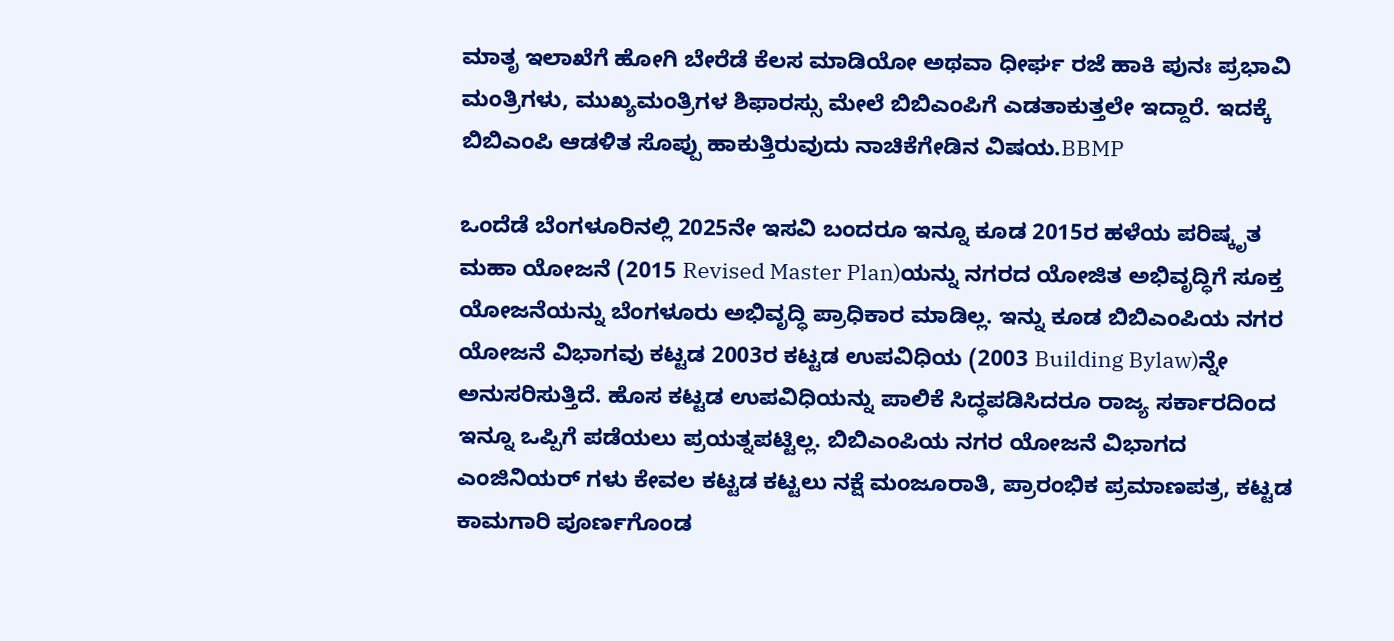ಮಾತೃ ಇಲಾಖೆಗೆ ಹೋಗಿ ಬೇರೆಡೆ ಕೆಲಸ ಮಾಡಿಯೋ ಅಥವಾ ಧೀರ್ಘ ರಜೆ ಹಾಕಿ ಪುನಃ ಪ್ರಭಾವಿ ಮಂತ್ರಿಗಳು, ಮುಖ್ಯಮಂತ್ರಿಗಳ ಶಿಫಾರಸ್ಸು ಮೇಲೆ ಬಿಬಿಎಂಪಿಗೆ ಎಡತಾಕುತ್ತಲೇ ಇದ್ದಾರೆ. ಇದಕ್ಕೆ ಬಿಬಿಎಂಪಿ ಆಡಳಿತ ಸೊಪ್ಪು ಹಾಕುತ್ತಿರುವುದು ನಾಚಿಕೆಗೇಡಿನ ವಿಷಯ.BBMP

ಒಂದೆಡೆ ಬೆಂಗಳೂರಿನಲ್ಲಿ 2025ನೇ ಇಸವಿ ಬಂದರೂ ಇನ್ನೂ ಕೂಡ 2015ರ ಹಳೆಯ ಪರಿಷ್ಕೃತ ಮಹಾ ಯೋಜನೆ (2015 Revised Master Plan)ಯನ್ನು ನಗರದ ಯೋಜಿತ ಅಭಿವೃದ್ಧಿಗೆ ಸೂಕ್ತ ಯೋಜನೆಯನ್ನು ಬೆಂಗಳೂರು ಅಭಿವೃದ್ಧಿ ಪ್ರಾಧಿಕಾರ ಮಾಡಿಲ್ಲ. ಇನ್ನು ಕೂಡ ಬಿಬಿಎಂಪಿಯ ನಗರ ಯೋಜನೆ ವಿಭಾಗವು ಕಟ್ಟಡ 2003ರ ಕಟ್ಟಡ ಉಪವಿಧಿಯ (2003 Building Bylaw)ನ್ನೇ ಅನುಸರಿಸುತ್ತಿದೆ. ಹೊಸ ಕಟ್ಟಡ ಉಪವಿಧಿಯನ್ನು ಪಾಲಿಕೆ ಸಿದ್ಧಪಡಿಸಿದರೂ ರಾಜ್ಯ ಸರ್ಕಾರದಿಂದ ಇನ್ನೂ ಒಪ್ಪಿಗೆ ಪಡೆಯಲು ಪ್ರಯತ್ನಪಟ್ಟಿಲ್ಲ. ಬಿಬಿಎಂಪಿಯ ನಗರ ಯೋಜನೆ ವಿಭಾಗದ ಎಂಜಿನಿಯರ್ ಗಳು ಕೇವಲ ಕಟ್ಟಡ ಕಟ್ಟಲು ನಕ್ಷೆ ಮಂಜೂರಾತಿ, ಪ್ರಾರಂಭಿಕ ಪ್ರಮಾಣಪತ್ರ, ಕಟ್ಟಡ ಕಾಮಗಾರಿ ಪೂರ್ಣಗೊಂಡ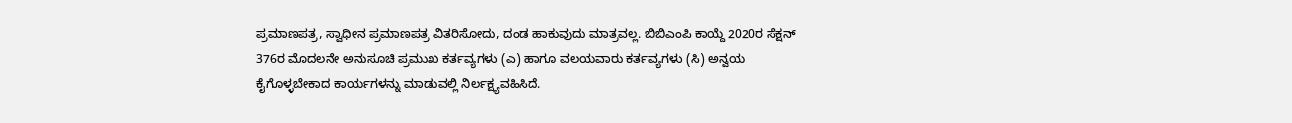ಪ್ರಮಾಣಪತ್ರ, ಸ್ವಾಧೀನ ಪ್ರಮಾಣಪತ್ರ ವಿತರಿಸೋದು, ದಂಡ ಹಾಕುವುದು ಮಾತ್ರವಲ್ಲ. ಬಿಬಿಎಂಪಿ ಕಾಯ್ದೆ 2020ರ ಸೆಕ್ಷನ್ 376ರ ಮೊದಲನೇ ಅನುಸೂಚಿ ಪ್ರಮುಖ ಕರ್ತವ್ಯಗಳು (ಎ) ಹಾಗೂ ವಲಯವಾರು ಕರ್ತವ್ಯಗಳು (ಸಿ) ಅನ್ವಯ ಕೈಗೊಳ್ಳಬೇಕಾದ ಕಾರ್ಯಗಳನ್ನು ಮಾಡುವಲ್ಲಿ ನಿರ್ಲಕ್ಷ್ಯವಹಿಸಿದೆ.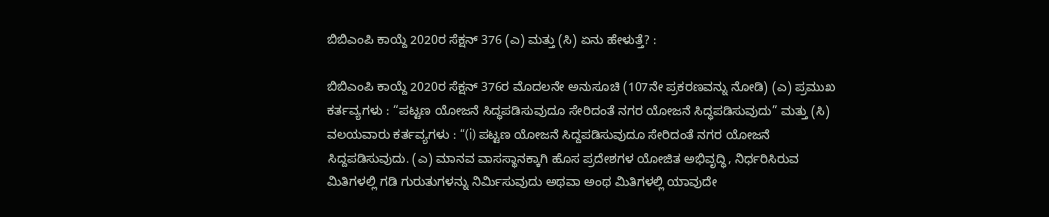ಬಿಬಿಎಂಪಿ ಕಾಯ್ದೆ 2020ರ ಸೆಕ್ಷನ್ 376 (ಎ) ಮತ್ತು (ಸಿ) ಏನು ಹೇಳುತ್ತೆ? :

ಬಿಬಿಎಂಪಿ ಕಾಯ್ದೆ 2020ರ ಸೆಕ್ಷನ್ 376ರ ಮೊದಲನೇ ಅನುಸೂಚಿ (107ನೇ ಪ್ರಕರಣವನ್ನು ನೋಡಿ) (ಎ) ಪ್ರಮುಖ ಕರ್ತವ್ಯಗಳು : “ಪಟ್ಟಣ ಯೋಜನೆ ಸಿದ್ಧಪಡಿಸುವುದೂ ಸೇರಿದಂತೆ ನಗರ ಯೋಜನೆ ಸಿದ್ಧಪಡಿಸುವುದು” ಮತ್ತು (ಸಿ) ವಲಯವಾರು ಕರ್ತವ್ಯಗಳು : “(i) ಪಟ್ಟಣ ಯೋಜನೆ ಸಿದ್ದಪಡಿಸುವುದೂ ಸೇರಿದಂತೆ ನಗರ ಯೋಜನೆ ಸಿದ್ದಪಡಿಸುವುದು. (ಎ) ಮಾನವ ವಾಸಸ್ಥಾನಕ್ಕಾಗಿ ಹೊಸ ಪ್ರದೇಶಗಳ ಯೋಜಿತ ಅಭಿವೃದ್ಧಿ, ನಿರ್ಧರಿಸಿರುವ ಮಿತಿಗಳಲ್ಲಿ ಗಡಿ ಗುರುತುಗಳನ್ನು ನಿರ್ಮಿಸುವುದು ಅಥವಾ ಅಂಥ ಮಿತಿಗಳಲ್ಲಿ ಯಾವುದೇ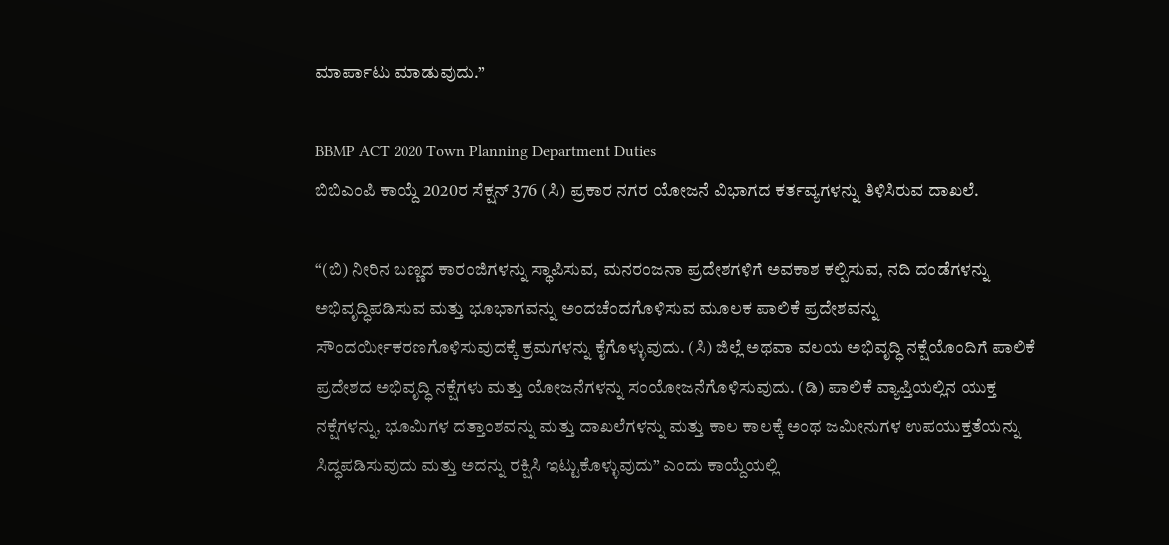ಮಾರ್ಪಾಟು ಮಾಡುವುದು.”

BBMP ACT 2020 Town Planning Department Duties
ಬಿಬಿಎಂಪಿ ಕಾಯ್ದೆ 2020ರ ಸೆಕ್ಷನ್ 376 (ಸಿ) ಪ್ರಕಾರ ನಗರ ಯೋಜನೆ ವಿಭಾಗದ ಕರ್ತವ್ಯಗಳನ್ನು ತಿಳಿಸಿರುವ ದಾಖಲೆ.

“(ಬಿ) ನೀರಿನ ಬಣ್ಣದ ಕಾರಂಜಿಗಳನ್ನು ಸ್ಥಾಪಿಸುವ, ಮನರಂಜನಾ ಪ್ರದೇಶಗಳಿಗೆ ಅವಕಾಶ ಕಲ್ಪಿಸುವ, ನದಿ ದಂಡೆಗಳನ್ನು ಅಭಿವೃದ್ಧಿಪಡಿಸುವ ಮತ್ತು ಭೂಭಾಗವನ್ನು ಅಂದಚೆಂದಗೊಳಿಸುವ ಮೂಲಕ ಪಾಲಿಕೆ ಪ್ರದೇಶವನ್ನು ಸೌಂದರ್ಯೀಕರಣಗೊಳಿಸುವುದಕ್ಕೆ ಕ್ರಮಗಳನ್ನು ಕೈಗೊಳ್ಳುವುದು. (ಸಿ) ಜಿಲ್ಲೆ ಅಥವಾ ವಲಯ ಅಭಿವೃದ್ಧಿ ನಕ್ಷೆಯೊಂದಿಗೆ ಪಾಲಿಕೆ ಪ್ರದೇಶದ ಅಭಿವೃದ್ಧಿ ನಕ್ಷೆಗಳು ಮತ್ತು ಯೋಜನೆಗಳನ್ನು ಸಂಯೋಜನೆಗೊಳಿಸುವುದು. (ಡಿ) ಪಾಲಿಕೆ ವ್ಯಾಪ್ತಿಯಲ್ಲಿನ ಯುಕ್ತ ನಕ್ಷೆಗಳನ್ನು, ಭೂಮಿಗಳ ದತ್ತಾಂಶವನ್ನು ಮತ್ತು ದಾಖಲೆಗಳನ್ನು ಮತ್ತು ಕಾಲ ಕಾಲಕ್ಕೆ ಅಂಥ ಜಮೀನುಗಳ ಉಪಯುಕ್ತತೆಯನ್ನು ಸಿದ್ಧಪಡಿಸುವುದು ಮತ್ತು ಅದನ್ನು ರಕ್ಷಿಸಿ ಇಟ್ಟುಕೊಳ್ಳುವುದು” ಎಂದು ಕಾಯ್ದೆಯಲ್ಲಿ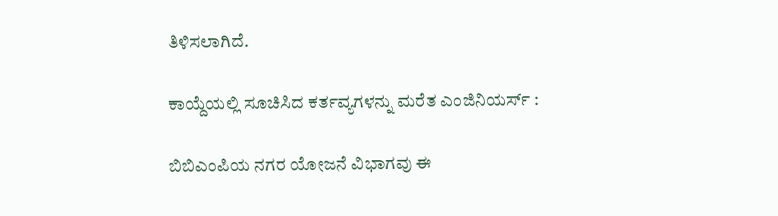ತಿಳಿಸಲಾಗಿದೆ.

ಕಾಯ್ದೆಯಲ್ಲಿ ಸೂಚಿಸಿದ ಕರ್ತವ್ಯಗಳನ್ನು ಮರೆತ ಎಂಜಿನಿಯರ್ಸ್ :

ಬಿಬಿಎಂಪಿಯ ನಗರ ಯೋಜನೆ ವಿಭಾಗವು ಈ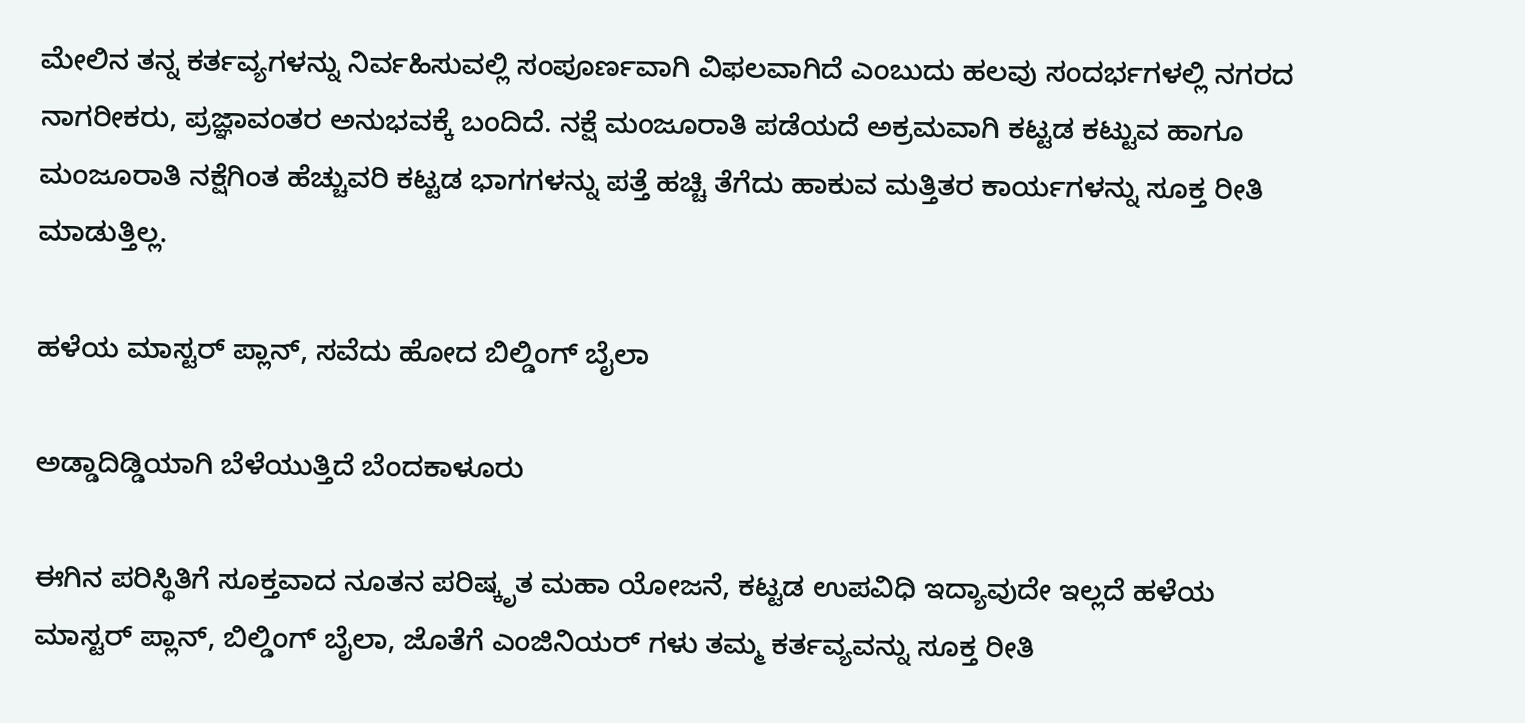ಮೇಲಿನ ತನ್ನ ಕರ್ತವ್ಯಗಳನ್ನು ನಿರ್ವಹಿಸುವಲ್ಲಿ ಸಂಪೂರ್ಣವಾಗಿ ವಿಫಲವಾಗಿದೆ ಎಂಬುದು ಹಲವು ಸಂದರ್ಭಗಳಲ್ಲಿ ನಗರದ ನಾಗರೀಕರು, ಪ್ರಜ್ಞಾವಂತರ ಅನುಭವಕ್ಕೆ ಬಂದಿದೆ. ನಕ್ಷೆ ಮಂಜೂರಾತಿ ಪಡೆಯದೆ ಅಕ್ರಮವಾಗಿ ಕಟ್ಟಡ ಕಟ್ಟುವ ಹಾಗೂ ಮಂಜೂರಾತಿ ನಕ್ಷೆಗಿಂತ ಹೆಚ್ಚುವರಿ ಕಟ್ಟಡ ಭಾಗಗಳನ್ನು ಪತ್ತೆ ಹಚ್ಚಿ ತೆಗೆದು ಹಾಕುವ ಮತ್ತಿತರ ಕಾರ್ಯಗಳನ್ನು ಸೂಕ್ತ ರೀತಿ ಮಾಡುತ್ತಿಲ್ಲ.

ಹಳೆಯ ಮಾಸ್ಟರ್ ಪ್ಲಾನ್, ಸವೆದು ಹೋದ ಬಿಲ್ಡಿಂಗ್ ಬೈಲಾ

ಅಡ್ಡಾದಿಡ್ಡಿಯಾಗಿ ಬೆಳೆಯುತ್ತಿದೆ ಬೆಂದಕಾಳೂರು

ಈಗಿನ ಪರಿಸ್ಥಿತಿಗೆ ಸೂಕ್ತವಾದ ನೂತನ ಪರಿಷ್ಕೃತ ಮಹಾ ಯೋಜನೆ, ಕಟ್ಟಡ ಉಪವಿಧಿ ಇದ್ಯಾವುದೇ ಇಲ್ಲದೆ ಹಳೆಯ ಮಾಸ್ಟರ್ ಪ್ಲಾನ್, ಬಿಲ್ಡಿಂಗ್ ಬೈಲಾ, ಜೊತೆಗೆ ಎಂಜಿನಿಯರ್ ಗಳು ತಮ್ಮ ಕರ್ತವ್ಯವನ್ನು ಸೂಕ್ತ ರೀತಿ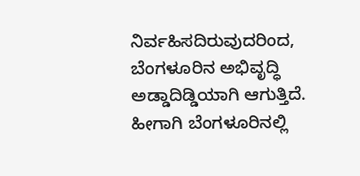ನಿರ್ವಹಿಸದಿರುವುದರಿಂದ, ಬೆಂಗಳೂರಿನ ಅಭಿವೃದ್ಧಿ ಅಡ್ಡಾದಿಡ್ಡಿಯಾಗಿ ಆಗುತ್ತಿದೆ. ಹೀಗಾಗಿ ಬೆಂಗಳೂರಿನಲ್ಲಿ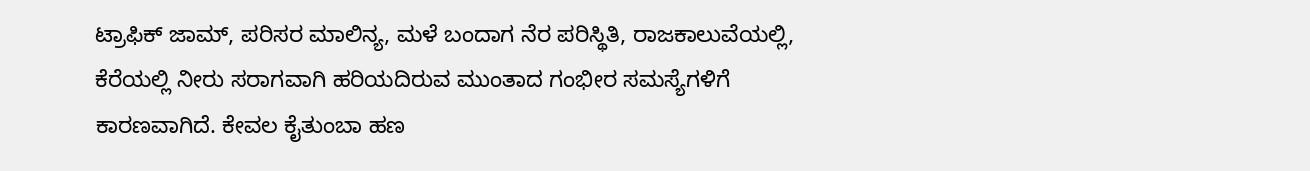ಟ್ರಾಫಿಕ್ ಜಾಮ್, ಪರಿಸರ ಮಾಲಿನ್ಯ, ಮಳೆ ಬಂದಾಗ ನೆರ ಪರಿಸ್ಥಿತಿ, ರಾಜಕಾಲುವೆಯಲ್ಲಿ, ಕೆರೆಯಲ್ಲಿ ನೀರು ಸರಾಗವಾಗಿ ಹರಿಯದಿರುವ ಮುಂತಾದ ಗಂಭೀರ ಸಮಸ್ಯೆಗಳಿಗೆ ಕಾರಣವಾಗಿದೆ. ಕೇವಲ ಕೈತುಂಬಾ ಹಣ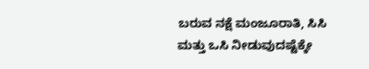ಬರುವ ನಕ್ಷೆ ಮಂಜೂರಾತಿ, ಸಿಸಿ ಮತ್ತು ಒಸಿ ನೀಡುವುದಷ್ಟೆಕ್ಕೇ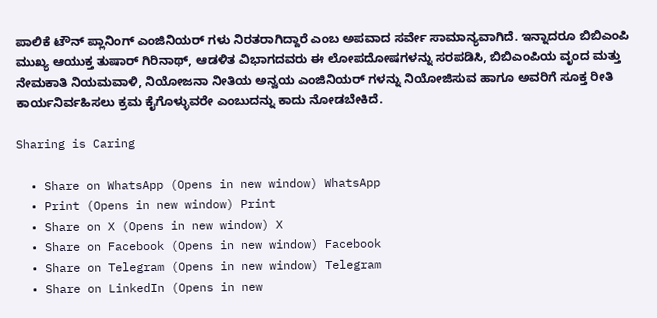ಪಾಲಿಕೆ ಟೌನ್ ಪ್ಲಾನಿಂಗ್ ಎಂಜಿನಿಯರ್ ಗಳು ನಿರತರಾಗಿದ್ದಾರೆ ಎಂಬ ಅಪವಾದ ಸರ್ವೇ ಸಾಮಾನ್ಯವಾಗಿದೆ. ಇನ್ನಾದರೂ ಬಿಬಿಎಂಪಿ ಮುಖ್ಯ ಆಯುಕ್ತ ತುಷಾರ್ ಗಿರಿನಾಥ್, ಆಡಳಿತ ವಿಭಾಗದವರು ಈ ಲೋಪದೋಷಗಳನ್ನು ಸರಪಡಿಸಿ, ಬಿಬಿಎಂಪಿಯ ವೃಂದ ಮತ್ತು ನೇಮಕಾತಿ ನಿಯಮವಾಳಿ, ನಿಯೋಜನಾ ನೀತಿಯ ಅನ್ವಯ ಎಂಜಿನಿಯರ್ ಗಳನ್ನು ನಿಯೋಜಿಸುವ ಹಾಗೂ ಅವರಿಗೆ ಸೂಕ್ತ ರೀತಿ ಕಾರ್ಯನಿರ್ವಹಿಸಲು ಕ್ರಮ ಕೈಗೊಳ್ಳುವರೇ ಎಂಬುದನ್ನು ಕಾದು ನೋಡಬೇಕಿದೆ.

Sharing is Caring

  • Share on WhatsApp (Opens in new window) WhatsApp
  • Print (Opens in new window) Print
  • Share on X (Opens in new window) X
  • Share on Facebook (Opens in new window) Facebook
  • Share on Telegram (Opens in new window) Telegram
  • Share on LinkedIn (Opens in new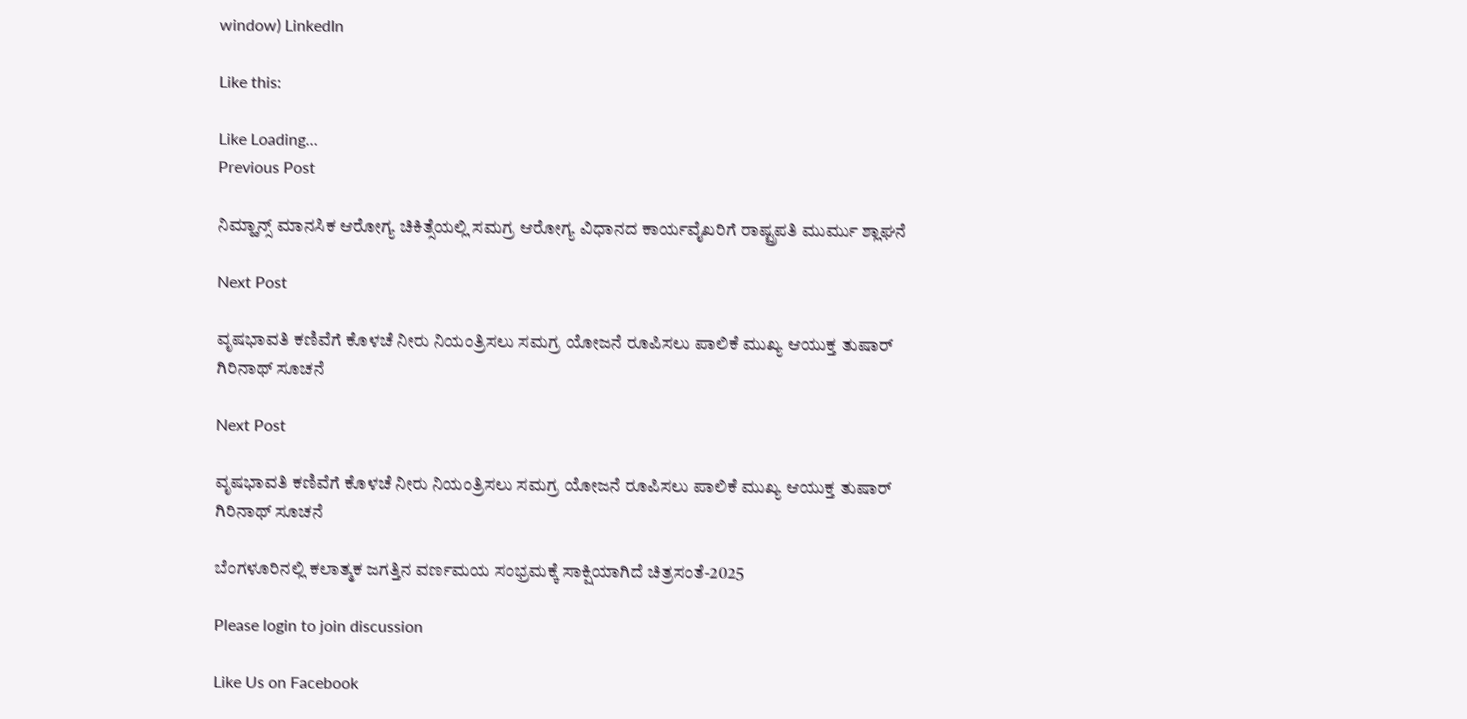window) LinkedIn

Like this:

Like Loading…
Previous Post

ನಿಮ್ಹಾನ್ಸ್ ಮಾನಸಿಕ ಆರೋಗ್ಯ ಚಿಕಿತ್ಸೆಯಲ್ಲಿ ಸಮಗ್ರ ಆರೋಗ್ಯ ವಿಧಾನದ ಕಾರ್ಯವೈಖರಿಗೆ ರಾಷ್ಟ್ರಪತಿ ಮುರ್ಮು ಶ್ಲಾಘನೆ

Next Post

ವೃಷಭಾವತಿ ಕಣಿವೆಗೆ ಕೊಳಚೆ ನೀರು ನಿಯಂತ್ರಿಸಲು ಸಮಗ್ರ ಯೋಜನೆ ರೂಪಿಸಲು ಪಾಲಿಕೆ ಮುಖ್ಯ ಆಯುಕ್ತ ತುಷಾರ್ ಗಿರಿನಾಥ್ ಸೂಚನೆ

Next Post

ವೃಷಭಾವತಿ ಕಣಿವೆಗೆ ಕೊಳಚೆ ನೀರು ನಿಯಂತ್ರಿಸಲು ಸಮಗ್ರ ಯೋಜನೆ ರೂಪಿಸಲು ಪಾಲಿಕೆ ಮುಖ್ಯ ಆಯುಕ್ತ ತುಷಾರ್ ಗಿರಿನಾಥ್ ಸೂಚನೆ

ಬೆಂಗಳೂರಿನಲ್ಲಿ ಕಲಾತ್ಮಕ ಜಗತ್ತಿನ ವರ್ಣಮಯ ಸಂಭ್ರಮಕ್ಕೆ ಸಾಕ್ಷಿಯಾಗಿದೆ ಚಿತ್ರಸಂತೆ-2025

Please login to join discussion

Like Us on Facebook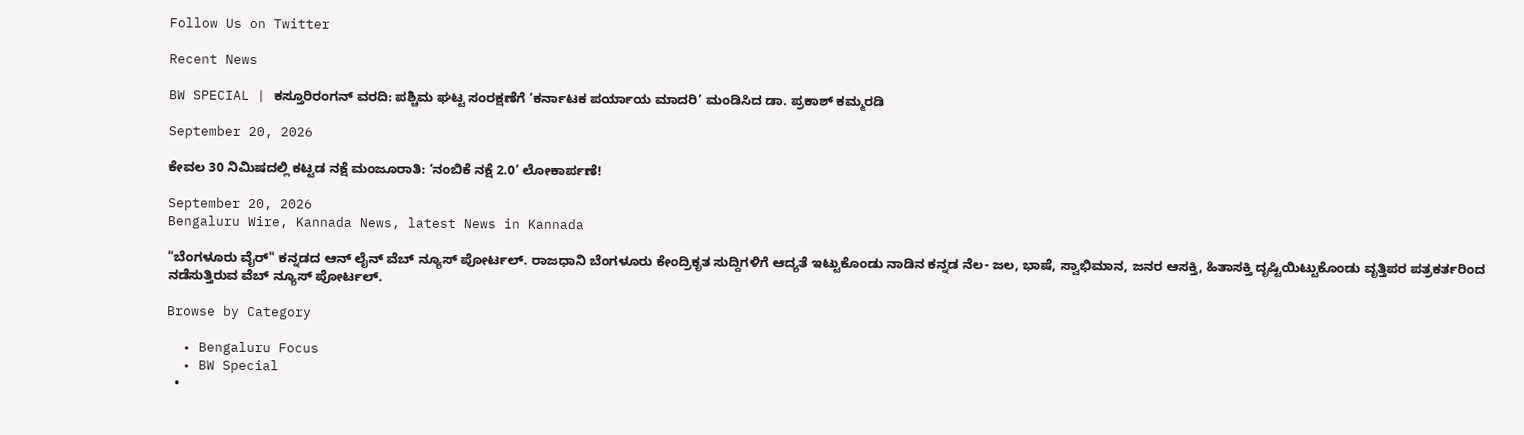Follow Us on Twitter

Recent News

BW SPECIAL | ಕಸ್ತೂರಿರಂಗನ್ ವರದಿ: ಪಶ್ಚಿಮ ಘಟ್ಟ ಸಂರಕ್ಷಣೆಗೆ ‘ಕರ್ನಾಟಕ ಪರ್ಯಾಯ ಮಾದರಿ’ ಮಂಡಿಸಿದ ಡಾ. ಪ್ರಕಾಶ್ ಕಮ್ಮರಡಿ

September 20, 2026

ಕೇವಲ 30 ನಿಮಿಷದಲ್ಲಿ ಕಟ್ಟಡ ನಕ್ಷೆ ಮಂಜೂರಾತಿ: ‘ನಂಬಿಕೆ ನಕ್ಷೆ 2.0’ ಲೋಕಾರ್ಪಣೆ!

September 20, 2026
Bengaluru Wire, Kannada News, latest News in Kannada

"ಬೆಂಗಳೂರು ವೈರ್" ಕನ್ನಡದ ಆನ್ ಲೈನ್ ವೆಬ್ ನ್ಯೂಸ್ ಪೋರ್ಟಲ್. ರಾಜಧಾನಿ ಬೆಂಗಳೂರು ಕೇಂದ್ರಿಕೃತ ಸುದ್ದಿಗಳಿಗೆ ಆದ್ಯತೆ ಇಟ್ಟುಕೊಂಡು ನಾಡಿನ ಕನ್ನಡ ನೆಲ- ಜಲ, ಭಾಷೆ, ಸ್ವಾಭಿಮಾನ, ಜನರ ಆಸಕ್ತಿ, ಹಿತಾಸಕ್ತಿ ದೃಷ್ಟಿಯಿಟ್ಟುಕೊಂಡು ವೃತ್ತಿಪರ ಪತ್ರಕರ್ತರಿಂದ ನಡೆಸುತ್ತಿರುವ ವೆಬ್ ನ್ಯೂಸ್ ಪೋರ್ಟಲ್.

Browse by Category

  • Bengaluru Focus
  • BW Special
  •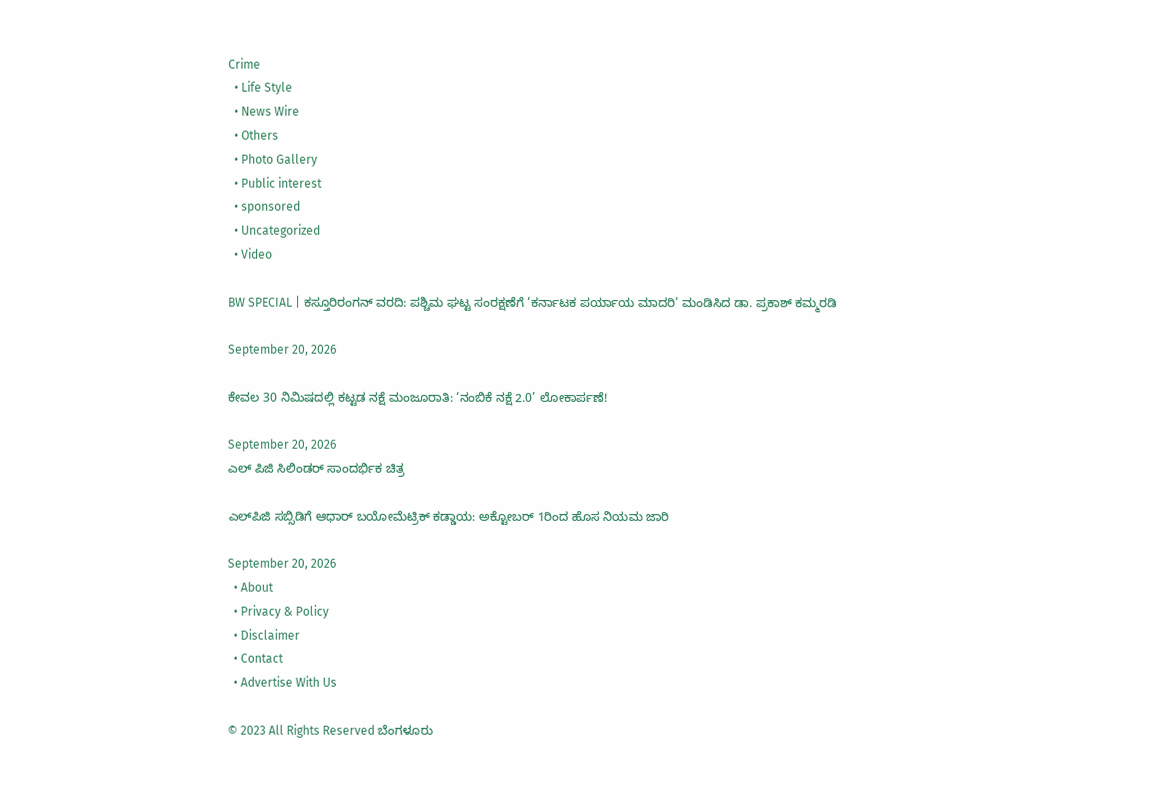Crime
  • Life Style
  • News Wire
  • Others
  • Photo Gallery
  • Public interest
  • sponsored
  • Uncategorized
  • Video

BW SPECIAL | ಕಸ್ತೂರಿರಂಗನ್ ವರದಿ: ಪಶ್ಚಿಮ ಘಟ್ಟ ಸಂರಕ್ಷಣೆಗೆ ‘ಕರ್ನಾಟಕ ಪರ್ಯಾಯ ಮಾದರಿ’ ಮಂಡಿಸಿದ ಡಾ. ಪ್ರಕಾಶ್ ಕಮ್ಮರಡಿ

September 20, 2026

ಕೇವಲ 30 ನಿಮಿಷದಲ್ಲಿ ಕಟ್ಟಡ ನಕ್ಷೆ ಮಂಜೂರಾತಿ: ‘ನಂಬಿಕೆ ನಕ್ಷೆ 2.0’ ಲೋಕಾರ್ಪಣೆ!

September 20, 2026
ಎಲ್ ಪಿಜಿ ಸಿಲಿಂಡರ್ ಸಾಂದರ್ಭಿಕ ಚಿತ್ರ

ಎಲ್‌ಪಿಜಿ ಸಬ್ಸಿಡಿಗೆ ಆಧಾರ್ ಬಯೋಮೆಟ್ರಿಕ್ ಕಡ್ಡಾಯ: ಅಕ್ಟೋಬರ್ 1ರಿಂದ ಹೊಸ ನಿಯಮ ಜಾರಿ

September 20, 2026
  • About
  • Privacy & Policy
  • Disclaimer
  • Contact
  • Advertise With Us

© 2023 All Rights Reserved ಬೆಂಗಳೂರು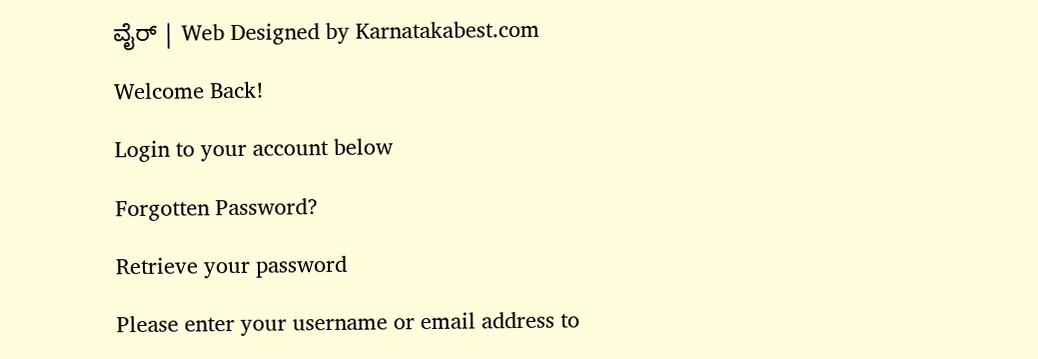ವೈರ್‌ | Web Designed by Karnatakabest.com

Welcome Back!

Login to your account below

Forgotten Password?

Retrieve your password

Please enter your username or email address to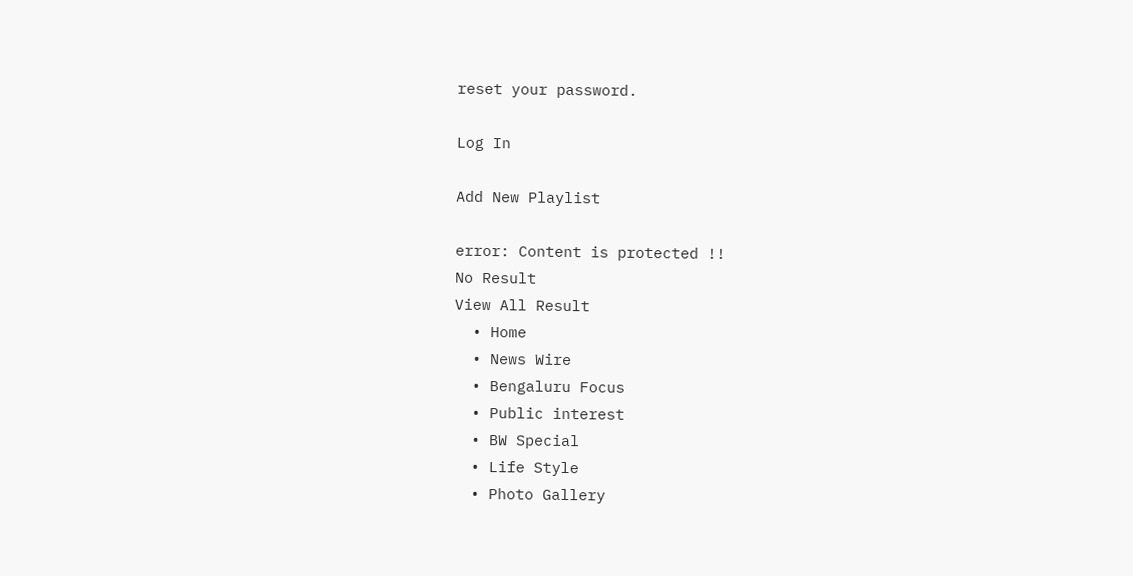reset your password.

Log In

Add New Playlist

error: Content is protected !!
No Result
View All Result
  • Home
  • News Wire
  • Bengaluru Focus
  • Public interest
  • BW Special
  • Life Style
  • Photo Gallery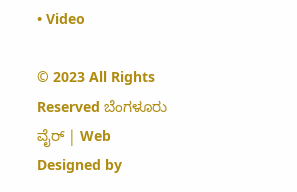• Video

© 2023 All Rights Reserved ಬೆಂಗಳೂರು ವೈರ್‌ | Web Designed by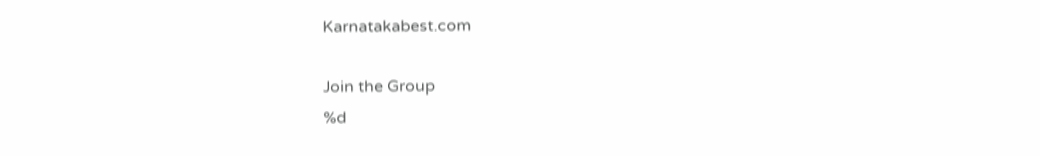Karnatakabest.com

Join the Group
%d